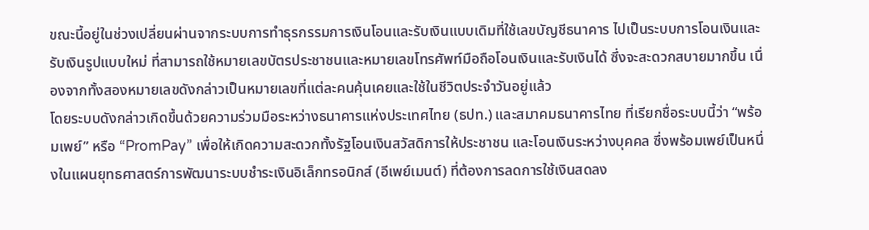ขณะนี้อยู่ในช่วงเปลี่ยนผ่านจากระบบการทำธุรกรรมการเงินโอนและรับเงินแบบเดิมที่ใช้เลขบัญชีธนาคาร ไปเป็นระบบการโอนเงินและรับเงินรูปแบบใหม่ ที่สามารถใช้หมายเลขบัตรประชาชนและหมายเลขโทรศัพท์มือถือโอนเงินและรับเงินได้ ซึ่งจะสะดวกสบายมากขึ้น เนื่องจากทั้งสองหมายเลขดังกล่าวเป็นหมายเลขที่แต่ละคนคุ้นเคยและใช้ในชีวิตประจำวันอยู่แล้ว
โดยระบบดังกล่าวเกิดขึ้นด้วยความร่วมมือระหว่างธนาคารแห่งประเทศไทย (ธปท.) และสมาคมธนาคารไทย ที่เรียกชื่อระบบนี้ว่า “พร้อมเพย์” หรือ “PromPay” เพื่อให้เกิดความสะดวกทั้งรัฐโอนเงินสวัสดิการให้ประชาชน และโอนเงินระหว่างบุคคล ซึ่งพร้อมเพย์เป็นหนึ่งในแผนยุทธศาสตร์การพัฒนาระบบชำระเงินอิเล็กทรอนิกส์ (อีเพย์เมนต์) ที่ต้องการลดการใช้เงินสดลง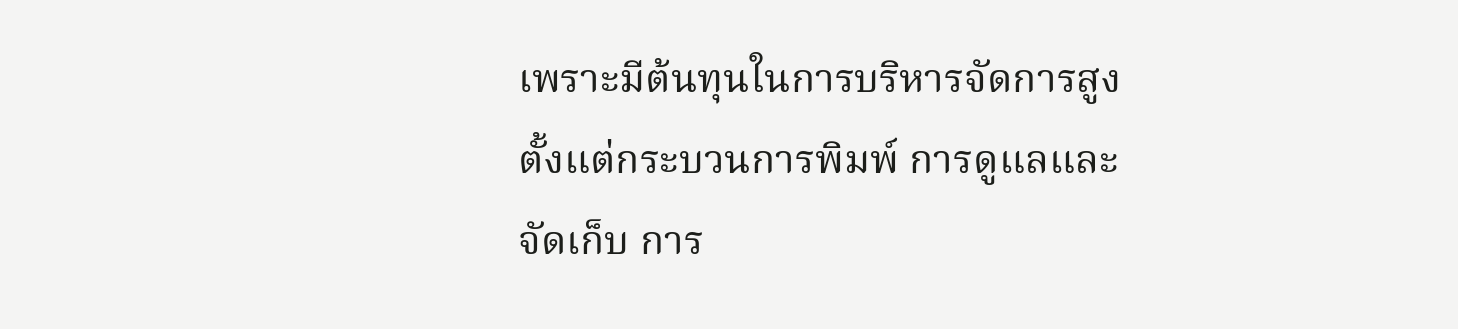เพราะมีต้นทุนในการบริหารจัดการสูง ตั้งแต่กระบวนการพิมพ์ การดูแลและจัดเก็บ การ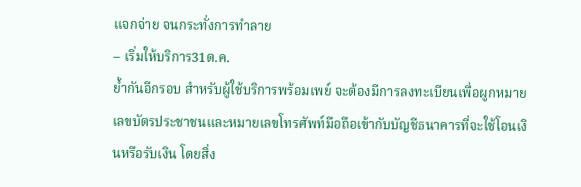แจกจ่าย จนกระทั่งการทำลาย
– เริ่มให้บริการ31ต.ค.
ย้ำกันอีกรอบ สำหรับผู้ใช้บริการพร้อมเพย์ จะต้องมีการลงทะเบียนเพื่อผูกหมายเลขบัตรประชาชนและหมายเลขโทรศัพท์มือถือเข้ากับบัญชีธนาคารที่จะใช้โอนเงินหรือรับเงิน โดยสิ่ง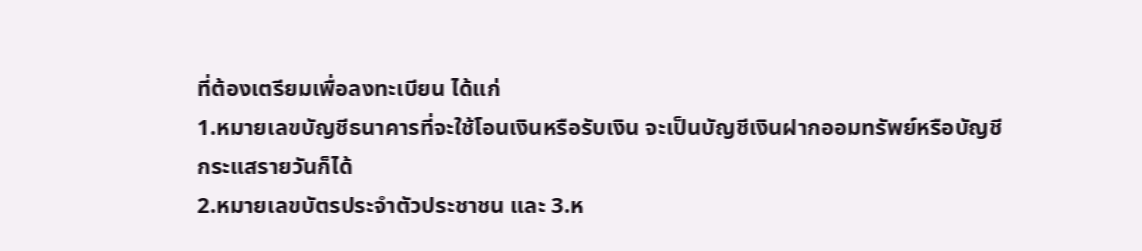ที่ต้องเตรียมเพื่อลงทะเบียน ได้แก่
1.หมายเลขบัญชีธนาคารที่จะใช้โอนเงินหรือรับเงิน จะเป็นบัญชีเงินฝากออมทรัพย์หรือบัญชีกระแสรายวันก็ได้
2.หมายเลขบัตรประจำตัวประชาชน และ 3.ห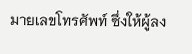มายเลขโทรศัพท์ ซึ่งให้ผู้ลง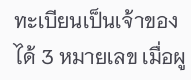ทะเบียนเป็นเจ้าของได้ 3 หมายเลข เมื่อผู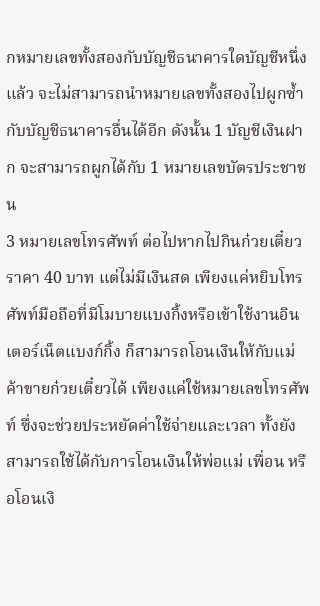กหมายเลขทั้งสองกับบัญชีธนาคารใดบัญชีหนึ่งแล้ว จะไม่สามารถนำหมายเลขทั้งสองไปผูกซ้ำกับบัญชีธนาคารอื่นได้อีก ดังนั้น 1 บัญชีเงินฝาก จะสามารถผูกได้กับ 1 หมายเลขบัตรประชาชน
3 หมายเลขโทรศัพท์ ต่อไปหากไปกินก๋วยเตี๋ยวราคา 40 บาท แต่ไม่มีเงินสด เพียงแค่หยิบโทรศัพท์มือถือที่มีโมบายแบงกิ้งหรือเข้าใช้งานอินเตอร์เน็ตแบงก์กิ้ง ก็สามารถโอนเงินให้กับแม่ค้าขายก๋วยเตี๋ยวได้ เพียงแค่ใช้หมายเลขโทรศัพท์ ซึ่งจะช่วยประหยัดค่าใช้จ่ายและเวลา ทั้งยังสามารถใช้ได้กับการโอนเงินให้พ่อแม่ เพื่อน หรือโอนเงิ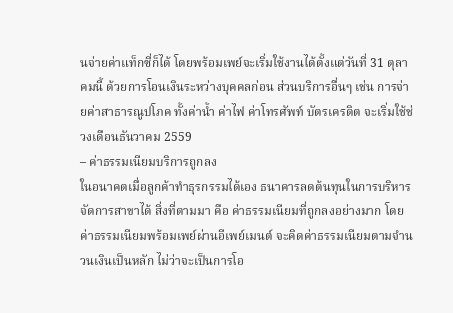นจ่ายค่าแท็กซี่ก็ได้ โดยพร้อมเพย์จะเริ่มใช้งานได้ตั้งแต่วันที่ 31 ตุลาคมนี้ ด้วยการโอนเงินระหว่างบุคคลก่อน ส่วนบริการอื่นๆ เช่น การจ่ายค่าสาธารณูปโภค ทั้งค่าน้ำ ค่าไฟ ค่าโทรศัพท์ บัตรเครดิต จะเริ่มใช้ช่วงเดือนธันวาคม 2559
– ค่าธรรมเนียมบริการถูกลง
ในอนาคตเมื่อลูกค้าทำธุรกรรมได้เอง ธนาคารลดต้นทุนในการบริหารจัดการสาขาได้ สิ่งที่ตามมา คือ ค่าธรรมเนียมที่ถูกลงอย่างมาก โดยค่าธรรมเนียมพร้อมเพย์ผ่านอีเพย์เมนต์ จะคิดค่าธรรมเนียมตามจำนวนเงินเป็นหลัก ไม่ว่าจะเป็นการโอ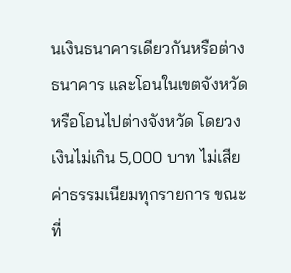นเงินธนาคารเดียวกันหรือต่างธนาคาร และโอนในเขตจังหวัดหรือโอนไปต่างจังหวัด โดยวงเงินไม่เกิน 5,000 บาท ไม่เสียค่าธรรมเนียมทุกรายการ ขณะที่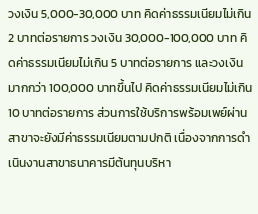วงเงิน 5,000-30,000 บาท คิดค่าธรรมเนียมไม่เกิน 2 บาทต่อรายการ วงเงิน 30,000-100,000 บาท คิดค่าธรรมเนียมไม่เกิน 5 บาทต่อรายการ และวงเงินมากกว่า 100,000 บาทขึ้นไป คิดค่าธรรมเนียมไม่เกิน 10 บาทต่อรายการ ส่วนการใช้บริการพร้อมเพย์ผ่านสาขาจะยังมีค่าธรรมเนียมตามปกติ เนื่องจากการดำเนินงานสาขาธนาคารมีต้นทุนบริหา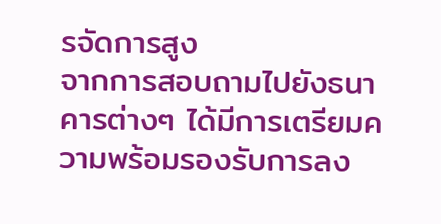รจัดการสูง
จากการสอบถามไปยังธนาคารต่างๆ ได้มีการเตรียมความพร้อมรองรับการลง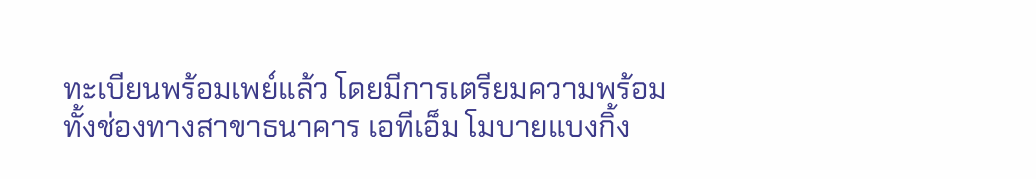ทะเบียนพร้อมเพย์แล้ว โดยมีการเตรียมความพร้อมทั้งช่องทางสาขาธนาคาร เอทีเอ็ม โมบายแบงกิ้ง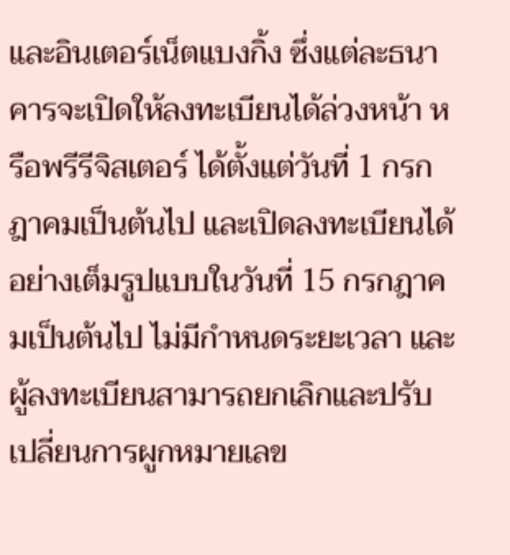และอินเตอร์เน็ตแบงกิ้ง ซึ่งแต่ละธนาคารจะเปิดให้ลงทะเบียนได้ล่วงหน้า หรือพรีรีจิสเตอร์ ได้ตั้งแต่วันที่ 1 กรกฎาคมเป็นต้นไป และเปิดลงทะเบียนได้อย่างเต็มรูปแบบในวันที่ 15 กรกฎาคมเป็นต้นไป ไม่มีกำหนดระยะเวลา และผู้ลงทะเบียนสามารถยกเลิกและปรับเปลี่ยนการผูกหมายเลข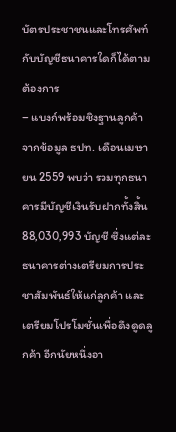บัตรประชาชนและโทรศัพท์กับบัญชีธนาคารใดก็ได้ตามต้องการ
– แบงก์พร้อมชิงฐานลูกค้า
จากข้อมูล ธปท. เดือนเมษายน 2559 พบว่า รวมทุกธนาคารมีบัญชีเงินรับฝากทั้งสิ้น 88,030,993 บัญชี ซึ่งแต่ละธนาคารต่างเตรียมการประชาสัมพันธ์ให้แก่ลูกค้า และเตรียมโปรโมชั่นเพื่อดึงดูดลูกค้า อีกนัยหนึ่งอา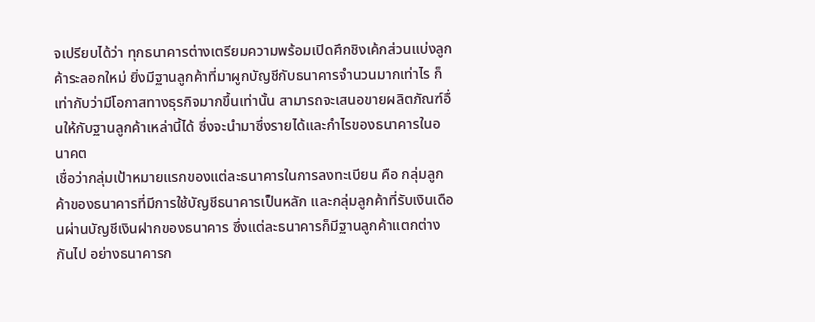จเปรียบได้ว่า ทุกธนาคารต่างเตรียมความพร้อมเปิดศึกชิงเค้กส่วนแบ่งลูกค้าระลอกใหม่ ยิ่งมีฐานลูกค้าที่มาผูกบัญชีกับธนาคารจำนวนมากเท่าไร ก็เท่ากับว่ามีโอกาสทางธุรกิจมากขึ้นเท่านั้น สามารถจะเสนอขายผลิตภัณฑ์อื่นให้กับฐานลูกค้าเหล่านี้ได้ ซึ่งจะนำมาซึ่งรายได้และกำไรของธนาคารในอนาคต
เชื่อว่ากลุ่มเป้าหมายแรกของแต่ละธนาคารในการลงทะเบียน คือ กลุ่มลูกค้าของธนาคารที่มีการใช้บัญชีธนาคารเป็นหลัก และกลุ่มลูกค้าที่รับเงินเดือนผ่านบัญชีเงินฝากของธนาคาร ซึ่งแต่ละธนาคารก็มีฐานลูกค้าแตกต่างกันไป อย่างธนาคารก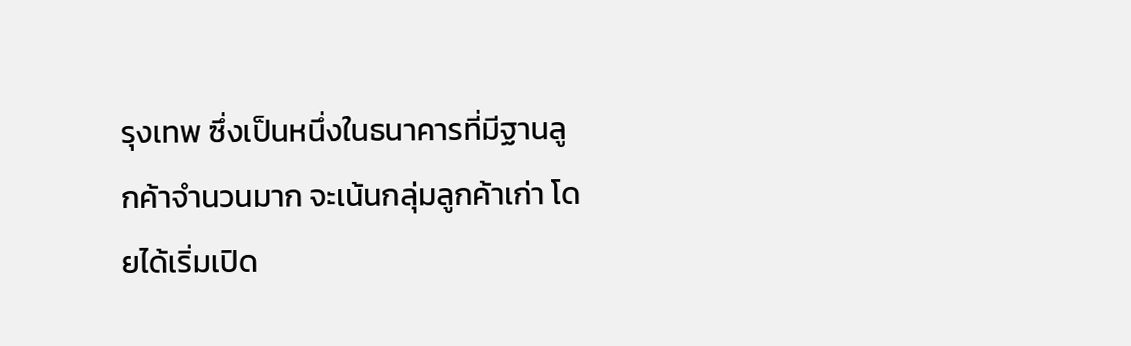รุงเทพ ซึ่งเป็นหนึ่งในธนาคารที่มีฐานลูกค้าจำนวนมาก จะเน้นกลุ่มลูกค้าเก่า โดยได้เริ่มเปิด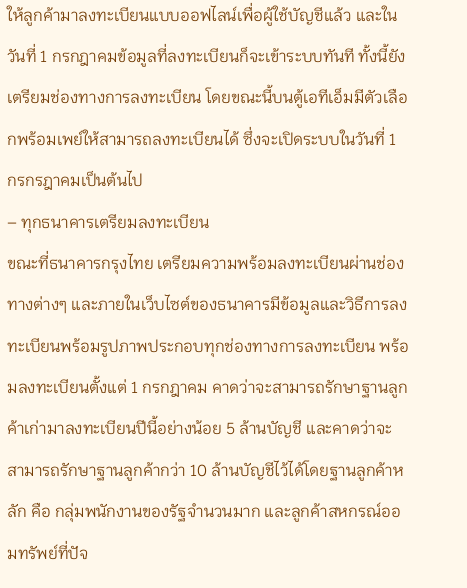ให้ลูกค้ามาลงทะเบียนแบบออฟไลน์เพื่อผู้ใช้บัญชีแล้ว และในวันที่ 1 กรกฎาคมข้อมูลที่ลงทะเบียนก็จะเข้าระบบทันที ทั้งนี้ยังเตรียมช่องทางการลงทะเบียน โดยขณะนี้บนตู้เอทีเอ็มมีตัวเลือกพร้อมเพย์ให้สามารถลงทะเบียนได้ ซึ่งจะเปิดระบบในวันที่ 1 กรกรฎาคมเป็นต้นไป
– ทุกธนาคารเตรียมลงทะเบียน
ขณะที่ธนาคารกรุงไทย เตรียมความพร้อมลงทะเบียนผ่านช่องทางต่างๆ และภายในเว็บไซต์ของธนาคารมีข้อมูลและวิธีการลงทะเบียนพร้อมรูปภาพประกอบทุกช่องทางการลงทะเบียน พร้อมลงทะเบียนตั้งแต่ 1 กรกฎาคม คาดว่าจะสามารถรักษาฐานลูกค้าเก่ามาลงทะเบียนปีนี้อย่างน้อย 5 ล้านบัญชี และคาดว่าจะสามารถรักษาฐานลูกค้ากว่า 10 ล้านบัญชีไว้ได้โดยฐานลูกค้าหลัก คือ กลุ่มพนักงานของรัฐจำนวนมาก และลูกค้าสหกรณ์ออมทรัพย์ที่ปัจ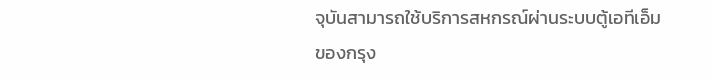จุบันสามารถใช้บริการสหกรณ์ผ่านระบบตู้เอทีเอ็มของกรุง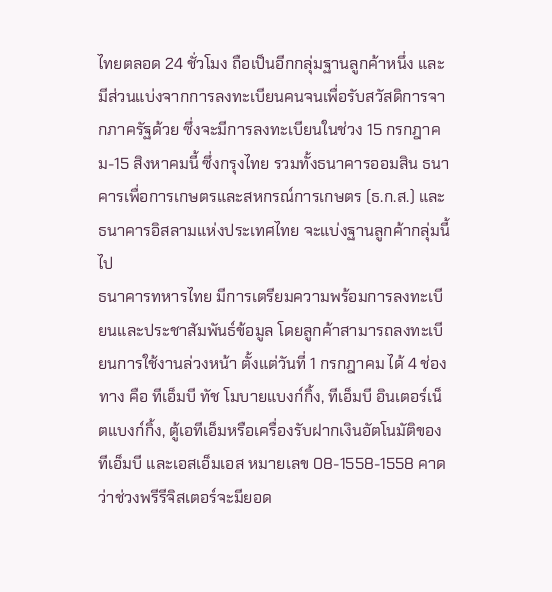ไทยตลอด 24 ชั่วโมง ถือเป็นอีกกลุ่มฐานลูกค้าหนึ่ง และมีส่วนแบ่งจากการลงทะเบียนคนจนเพื่อรับสวัสดิการจากภาครัฐด้วย ซึ่งจะมีการลงทะเบียนในช่วง 15 กรกฎาคม-15 สิงหาคมนี้ ซึ่งกรุงไทย รวมทั้งธนาคารออมสิน ธนาคารเพื่อการเกษตรและสหกรณ์การเกษตร (ธ.ก.ส.) และธนาคารอิสลามแห่งประเทศไทย จะแบ่งฐานลูกค้ากลุ่มนี้ไป
ธนาคารทหารไทย มีการเตรียมความพร้อมการลงทะเบียนและประชาสัมพันธ์ข้อมูล โดยลูกค้าสามารถลงทะเบียนการใช้งานล่วงหน้า ตั้งแต่วันที่ 1 กรกฎาคม ได้ 4 ช่องทาง คือ ทีเอ็มบี ทัช โมบายแบงก์กิ้ง, ทีเอ็มบี อินเตอร์เน็ตแบงก์กิ้ง, ตู้เอทีเอ็มหรือเครื่องรับฝากเงินอัตโนมัติของทีเอ็มบี และเอสเอ็มเอส หมายเลข 08-1558-1558 คาดว่าช่วงพรีรีจิสเตอร์จะมียอด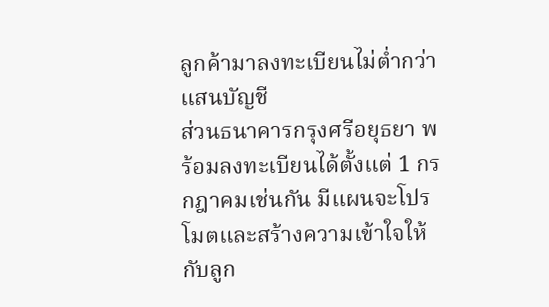ลูกค้ามาลงทะเบียนไม่ต่ำกว่าแสนบัญชี
ส่วนธนาคารกรุงศรีอยุธยา พร้อมลงทะเบียนได้ตั้งแต่ 1 กรกฎาคมเช่นกัน มีแผนจะโปรโมตและสร้างความเข้าใจให้กับลูก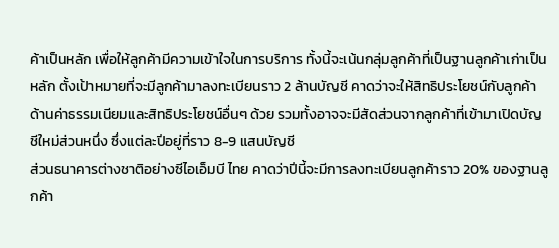ค้าเป็นหลัก เพื่อให้ลูกค้ามีความเข้าใจในการบริการ ทั้งนี้จะเน้นกลุ่มลูกค้าที่เป็นฐานลูกค้าเก่าเป็นหลัก ตั้งเป้าหมายที่จะมีลูกค้ามาลงทะเบียนราว 2 ล้านบัญชี คาดว่าจะให้สิทธิประโยชน์กับลูกค้าด้านค่าธรรมเนียมและสิทธิประโยชน์อื่นๆ ด้วย รวมทั้งอาจจะมีสัดส่วนจากลูกค้าที่เข้ามาเปิดบัญชีใหม่ส่วนหนึ่ง ซึ่งแต่ละปีอยู่ที่ราว 8-9 แสนบัญชี
ส่วนธนาคารต่างชาติอย่างซีไอเอ็มบี ไทย คาดว่าปีนี้จะมีการลงทะเบียนลูกค้าราว 20% ของฐานลูกค้า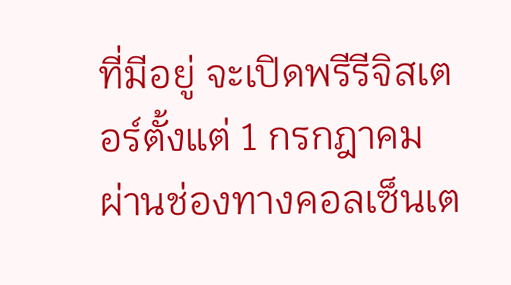ที่มีอยู่ จะเปิดพรีรีจิสเตอร์ตั้งแต่ 1 กรกฎาคม ผ่านช่องทางคอลเซ็นเต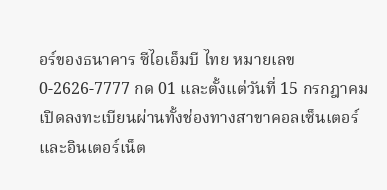อร์ของธนาคาร ซีไอเอ็มบี ไทย หมายเลข 0-2626-7777 กด 01 และตั้งแต่วันที่ 15 กรกฎาคม เปิดลงทะเบียนผ่านทั้งช่องทางสาขาคอลเซ็นเตอร์และอินเตอร์เน็ต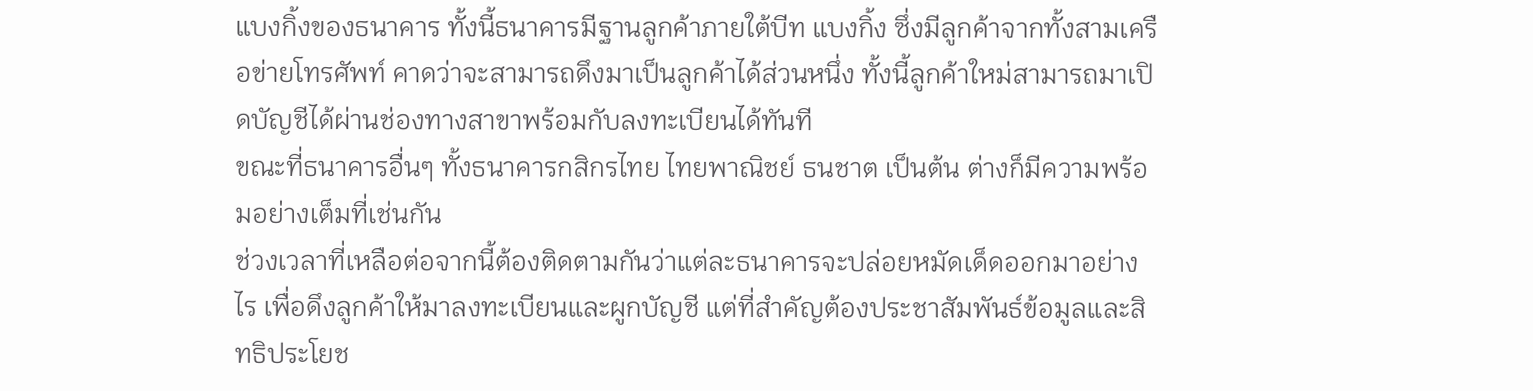แบงกิ้งของธนาคาร ทั้งนี้ธนาคารมีฐานลูกค้าภายใต้บีท แบงกิ้ง ซึ่งมีลูกค้าจากทั้งสามเครือข่ายโทรศัพท์ คาดว่าจะสามารถดึงมาเป็นลูกค้าได้ส่วนหนึ่ง ทั้งนี้ลูกค้าใหม่สามารถมาเปิดบัญชีได้ผ่านช่องทางสาขาพร้อมกับลงทะเบียนได้ทันที
ขณะที่ธนาคารอื่นๆ ทั้งธนาคารกสิกรไทย ไทยพาณิชย์ ธนชาต เป็นต้น ต่างก็มีความพร้อมอย่างเต็มที่เช่นกัน
ช่วงเวลาที่เหลือต่อจากนี้ต้องติดตามกันว่าแต่ละธนาคารจะปล่อยหมัดเด็ดออกมาอย่างไร เพื่อดึงลูกค้าให้มาลงทะเบียนและผูกบัญชี แต่ที่สำคัญต้องประชาสัมพันธ์ข้อมูลและสิทธิประโยช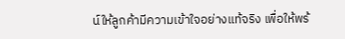น์ให้ลูกค้ามีความเข้าใจอย่างแท้จริง เพื่อให้พร้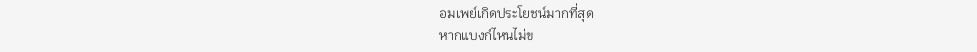อมเพย์เกิดประโยชน์มากที่สุด
หากแบงก์ไหนไม่ข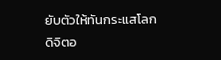ยับตัวให้ทันกระแสโลกดิจิตอ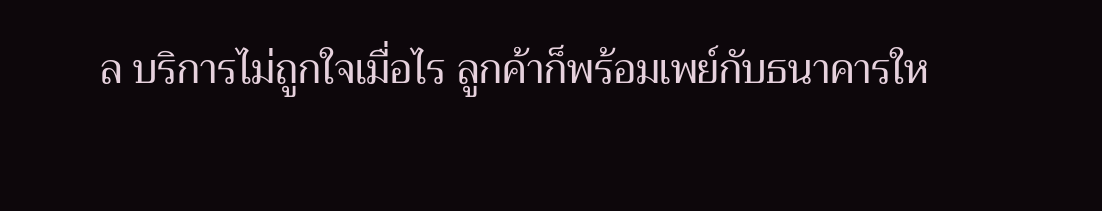ล บริการไม่ถูกใจเมื่อไร ลูกค้าก็พร้อมเพย์กับธนาคารให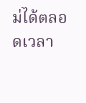ม่ได้ตลอดเวลา